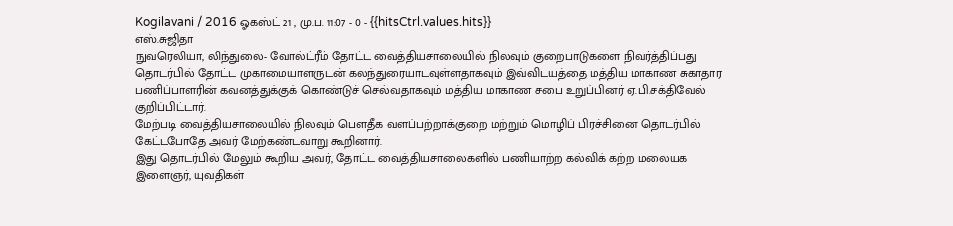Kogilavani / 2016 ஓகஸ்ட் 21 , மு.ப. 11:07 - 0 - {{hitsCtrl.values.hits}}
எஸ்.சுஜிதா
நுவரெலியா, லிந்துலை- வோல்ட்ரீம் தோட்ட வைத்தியசாலையில் நிலவும் குறைபாடுகளை நிவர்த்திப்பது தொடர்பில் தோட்ட முகாமையாளருடன் கலந்துரையாடவுள்ளதாகவும் இவ்விடயத்தை மத்திய மாகாண சுகாதார பணிப்பாளரின் கவனத்துக்குக் கொண்டுச் செல்வதாகவும் மத்திய மாகாண சபை உறுப்பினர் ஏ.பி.சக்திவேல் குறிப்பிட்டார்.
மேற்படி வைத்தியசாலையில் நிலவும் பௌதீக வளப்பற்றாக்குறை மற்றும் மொழிப் பிரச்சினை தொடர்பில் கேட்டபோதே அவர் மேற்கண்டவாறு கூறினார்.
இது தொடர்பில் மேலும் கூறிய அவர், தோட்ட வைத்தியசாலைகளில் பணியாற்ற கல்விக் கற்ற மலையக இளைஞர், யுவதிகள்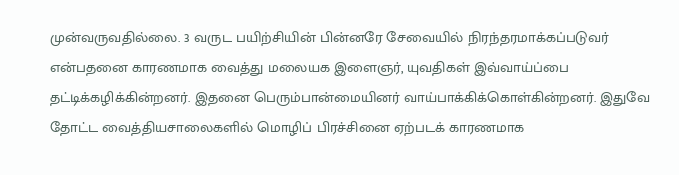முன்வருவதில்லை. 3 வருட பயிற்சியின் பின்னரே சேவையில் நிரந்தரமாக்கப்படுவர் என்பதனை காரணமாக வைத்து மலையக இளைஞர், யுவதிகள் இவ்வாய்ப்பை தட்டிக்கழிக்கின்றனர். இதனை பெரும்பான்மையினர் வாய்பாக்கிக்கொள்கின்றனர். இதுவே தோட்ட வைத்தியசாலைகளில் மொழிப் பிரச்சினை ஏற்படக் காரணமாக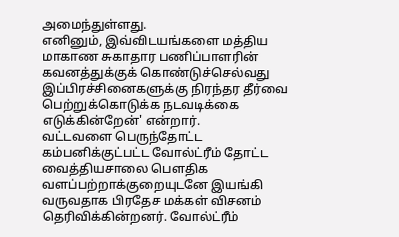அமைந்துள்ளது.
எனினும், இவ்விடயங்களை மத்திய மாகாண சுகாதார பணிப்பாளரின் கவனத்துக்குக் கொண்டுச்செல்வது இப்பிரச்சினைகளுக்கு நிரந்தர தீர்வை பெற்றுக்கொடுக்க நடவடிக்கை எடுக்கின்றேன்' என்றார்.
வட்டவளை பெருந்தோட்ட கம்பனிக்குட்பட்ட வோல்ட்ரீம் தோட்ட வைத்தியசாலை பௌதிக வளப்பற்றாக்குறையுடனே இயங்கி வருவதாக பிரதேச மக்கள் விசனம் தெரிவிக்கின்றனர். வோல்ட்ரீம்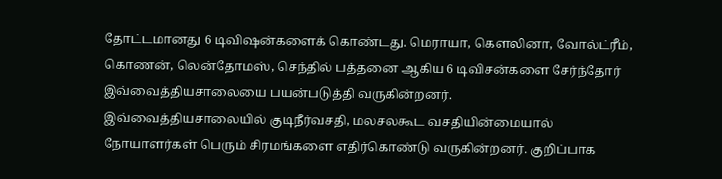தோட்டமானது 6 டிவிஷன்களைக் கொண்டது. மெராயா, கௌலினா, வோல்ட்ரீம், கொணன், லென்தோமஸ், செந்தில் பத்தனை ஆகிய 6 டிவிசன்களை சேர்ந்தோர் இவ்வைத்தியசாலையை பயன்படுத்தி வருகின்றனர்.
இவ்வைத்தியசாலையில் குடிநீர்வசதி, மலசலகூட வசதியின்மையால் நோயாளர்கள் பெரும் சிரமங்களை எதிர்கொண்டு வருகின்றனர். குறிப்பாக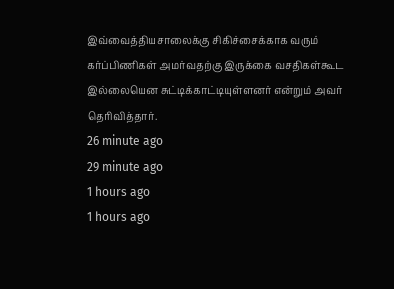இவ்வைத்தியசாலைக்கு சிகிச்சைக்காக வரும் கர்ப்பிணிகள் அமர்வதற்கு இருக்கை வசதிகள்கூட இல்லையென சுட்டிக்காட்டியுள்ளனர் என்றும் அவர் தெரிவித்தார்.
26 minute ago
29 minute ago
1 hours ago
1 hours ago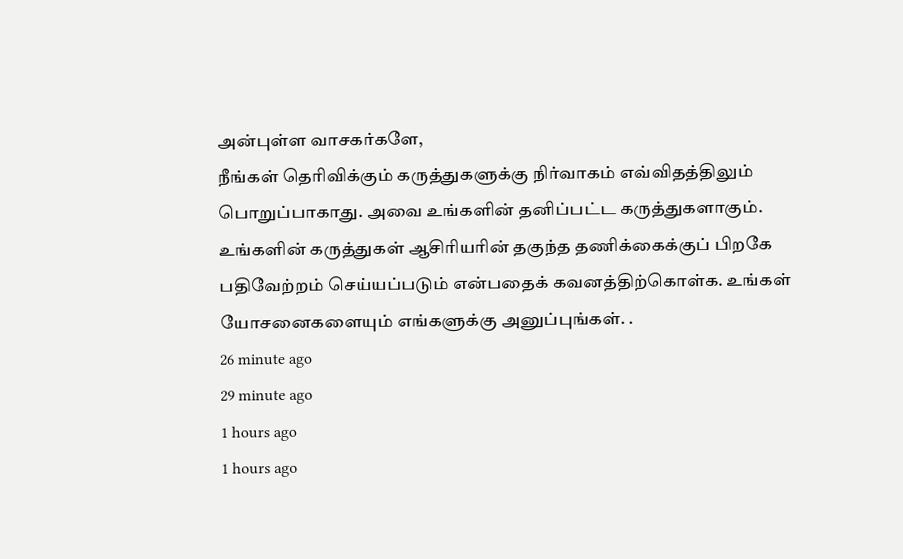அன்புள்ள வாசகர்களே,
நீங்கள் தெரிவிக்கும் கருத்துகளுக்கு நிர்வாகம் எவ்விதத்திலும் பொறுப்பாகாது. அவை உங்களின் தனிப்பட்ட கருத்துகளாகும். உங்களின் கருத்துகள் ஆசிரியரின் தகுந்த தணிக்கைக்குப் பிறகே பதிவேற்றம் செய்யப்படும் என்பதைக் கவனத்திற்கொள்க. உங்கள் யோசனைகளையும் எங்களுக்கு அனுப்புங்கள். .
26 minute ago
29 minute ago
1 hours ago
1 hours ago